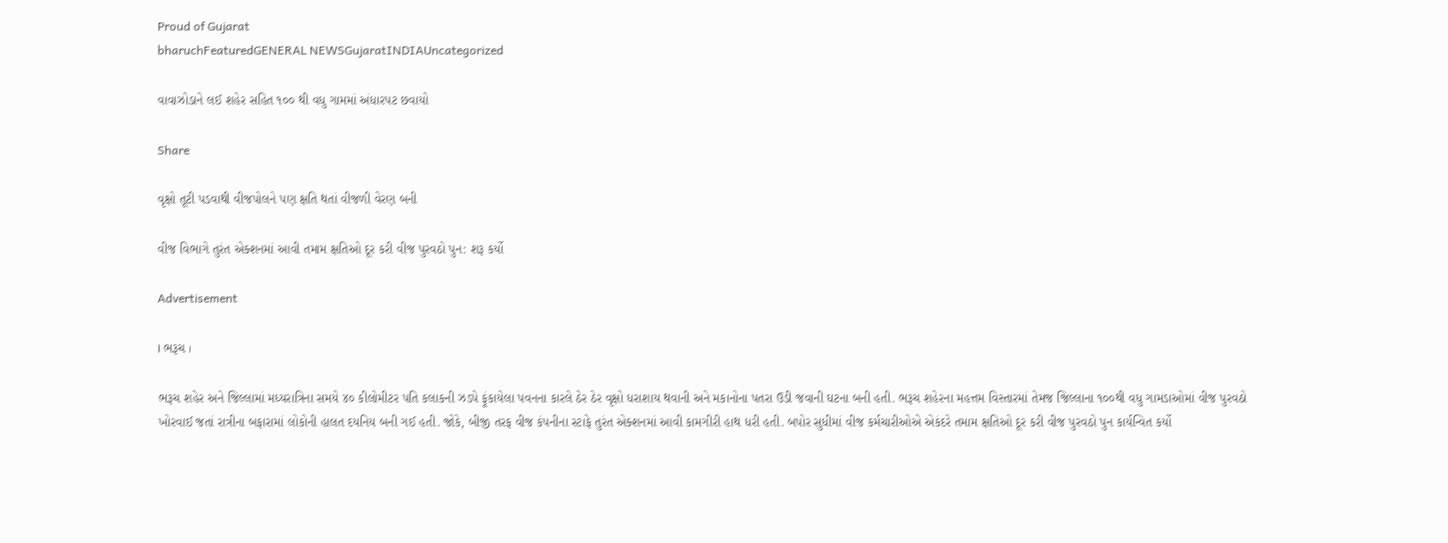Proud of Gujarat
bharuchFeaturedGENERAL NEWSGujaratINDIAUncategorized

વાવાઝોડાને લઈ શહેર સહિત ૧૦૦ થી વધુ ગામમાં અંધારપટ છવાયો

Share

વૃક્ષો તૂટી પડવાથી વીજપોલને પણ ક્ષતિ થતાં વીજળી વેરણ બની

વીજ વિભાગે તુરંત એક્શનમાં આવી તમામ ક્ષતિઓ દૂર કરી વીજ પુરવઠો પુન: શરૂ કર્યો

Advertisement

। ભરૂચ ।

ભરૂચ શહેર અને જિલ્લામાં મધ્યરાત્રિના સમયે ૪૦ કીલોમીટર પતિ કલાકની ઝડપે ફૂંકાયેલા પવનના કારલે ઠેર ઠેર વૃક્ષો ધરાશાય થવાની અને મકાનોના પતરા ઉડી જવાની ઘટના બની હતી. ભરૂચ શહેરના મહત્તમ વિસ્તારમાં તેમજ જિલ્લાના ૧૦૦થી વધુ ગામડાઓમાં વીજ પુરવઠો ખોરવાઈ જતાં રાત્રીના બફારામાં લોકોની હાલત દયનિય બની ગઈ હતી. જોકે, બીજી તરફ વીજ કંપનીના સ્ટાફે તુરંત એક્શનમાં આવી કામગીરી હાથ ધરી હતી. બપોર સુધીમાં વીજ કર્મચારીઓએ એકંદરે તમામ ક્ષતિઓ દૂર કરી વીજ પુરવઠો પુન કાર્યન્વિત કર્યો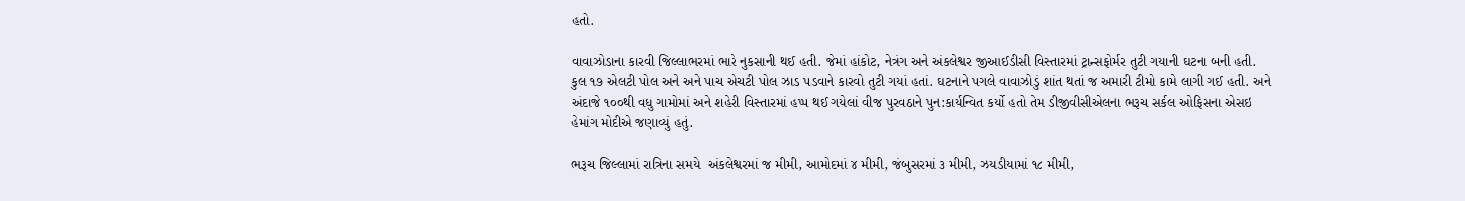હતો.

વાવાઝોડાના કારવી જિલ્લાભરમાં ભારે નુકસાની થઈ હતી. જેમાં હાંકોટ, નેત્રંગ અને અંકલેશ્વર જીઆઈડીસી વિસ્તારમાં ટ્રાન્સફોર્મર તુટી ગયાની ઘટના બની હતી. કુલ ૧૭ એલટી પોલ અને અને પાચ એચટી પોલ ઝાડ પડવાને કારવો તુટી ગયાં હતાં. ઘટનાને પગલે વાવાઝોડું શાંત થતાં જ અમારી ટીમો કામે લાગી ગઈ હતી. અને અંદાજે ૧૦૦થી વધુ ગામોમાં અને શહેરી વિસ્તારમાં હપ્પ થઈ ગયેલાં વીજ પુરવઠાને પુન:કાર્યન્વિત કર્યો હતો તેમ ડીજીવીસીએલના ભરૂચ સર્કલ ઓફિસના એસઇ હેમાંગ મોદીએ જણાવ્યું હતું.

ભરૂચ જિલ્લામાં રાત્રિના સમયે  અંકલેશ્વરમાં જ મીમી, આમોદમાં ૪ મીમી, જંબુસરમાં ૩ મીમી, ઝયડીયામાં ૧૮ મીમી,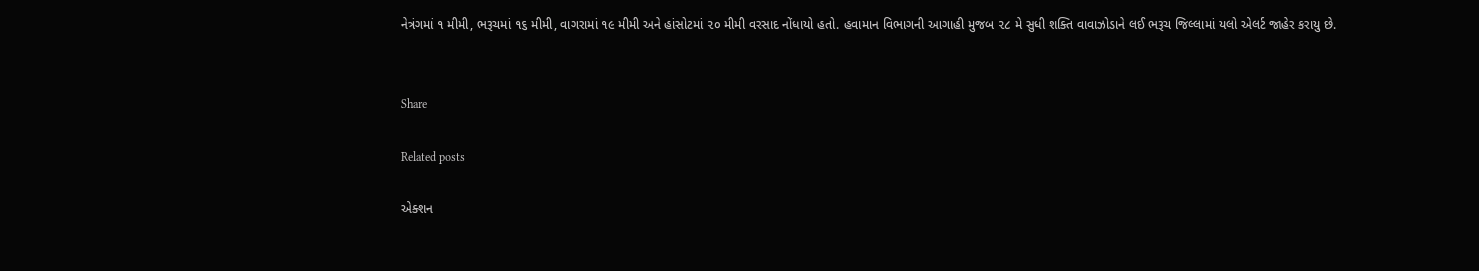નેત્રંગમાં ૧ મીમી, ભરૂચમાં ૧૬ મીમી, વાગરામાં ૧૯ મીમી અને હાંસોટમાં ૨૦ મીમી વરસાદ નોંધાયો હતો. હવામાન વિભાગની આગાહી મુજબ ૨૮ મે સુધી શક્તિ વાવાઝોડાને લઈ ભરૂચ જિલ્લામાં યલો એલર્ટ જાહેર કરાયુ છે.


Share

Related posts

એક્શન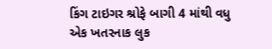કિંગ ટાઇગર શ્રોફે બાગી 4 માંથી વધુ એક ખતરનાક લુક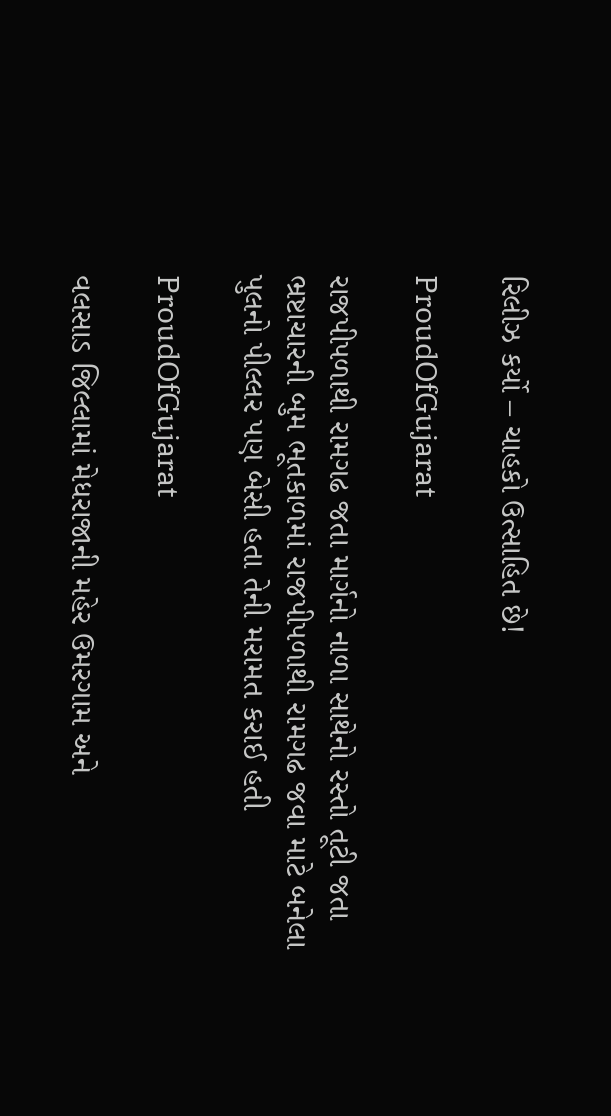રિલીઝ કર્યો – ચાહકો ઉત્સાહિત છે!

ProudOfGujarat

રાજપીપળાથી રામગઢ જતા માર્ગનો નાળા સાથેનો રસ્તો તૂટી જતા ભ્રષ્ટાચારની બુમ ભૂતકાળમાં રાજપીપળાથી રામગઢ જવા માટે બનેલા પુલનો પીલ્લર પણ બેસી હતા તેની મરામત કરાઈ હતી

ProudOfGujarat

વલસાડ જિલ્લામાં મેધરાજાની મહેર ઉમરગામ અને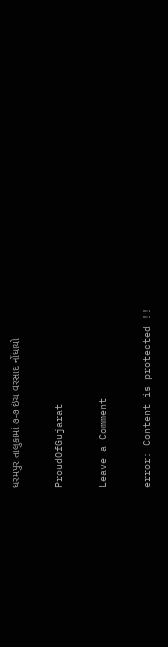ધરમપુર તાલુકામાં ૭-૭ ઇંચ વરસાદ નોંધાયો

ProudOfGujarat

Leave a Comment

error: Content is protected !!